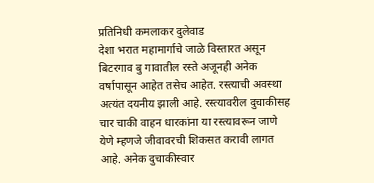प्रतिनिधी कमलाकर दुलेवाड
देशा भरात महामार्गाचे जाळे विस्तारत असून बिटरगाव बु गावातील रस्ते अजूनही अनेक वर्षापासून आहेत तसेच आहेत. रस्त्याची अवस्था अत्यंत दयनीय झाली आहे. रस्त्यावरील दुचाकीसह चार चाकी वाहन धारकांना या रस्त्यावरून जाणे येणे म्हणजे जीवावरची शिकसत करावी लागत आहे. अनेक दुचाकीस्वार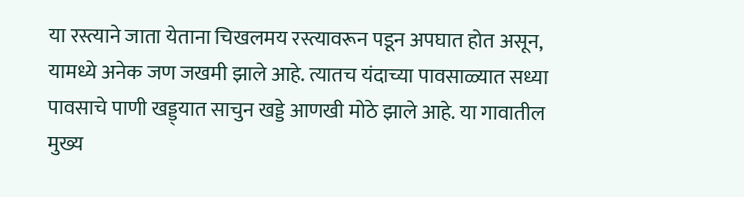या रस्त्याने जाता येताना चिखलमय रस्त्यावरून पडून अपघात होत असून, यामध्ये अनेक जण जखमी झाले आहे. त्यातच यंदाच्या पावसाळ्यात सध्या पावसाचे पाणी खड्ड्यात साचुन खड्डे आणखी मोठे झाले आहे. या गावातील मुख्य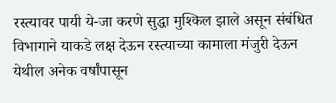रस्त्यावर पायी ये-जा करणे सुद्धा मुश्किल झाले असून संबंधित विभागाने याकडे लक्ष देऊन रस्त्याच्या कामाला मंजुरी देऊन येथील अनेक वर्षांपासून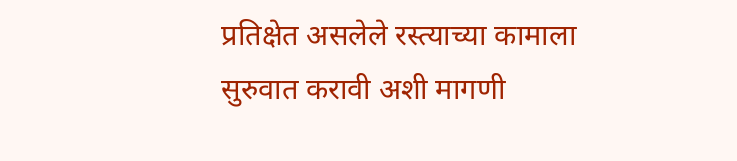प्रतिक्षेत असलेले रस्त्याच्या कामाला सुरुवात करावी अशी मागणी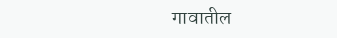गावातील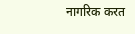नागरिक करत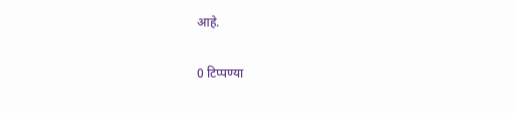आहे.

0 टिप्पण्या